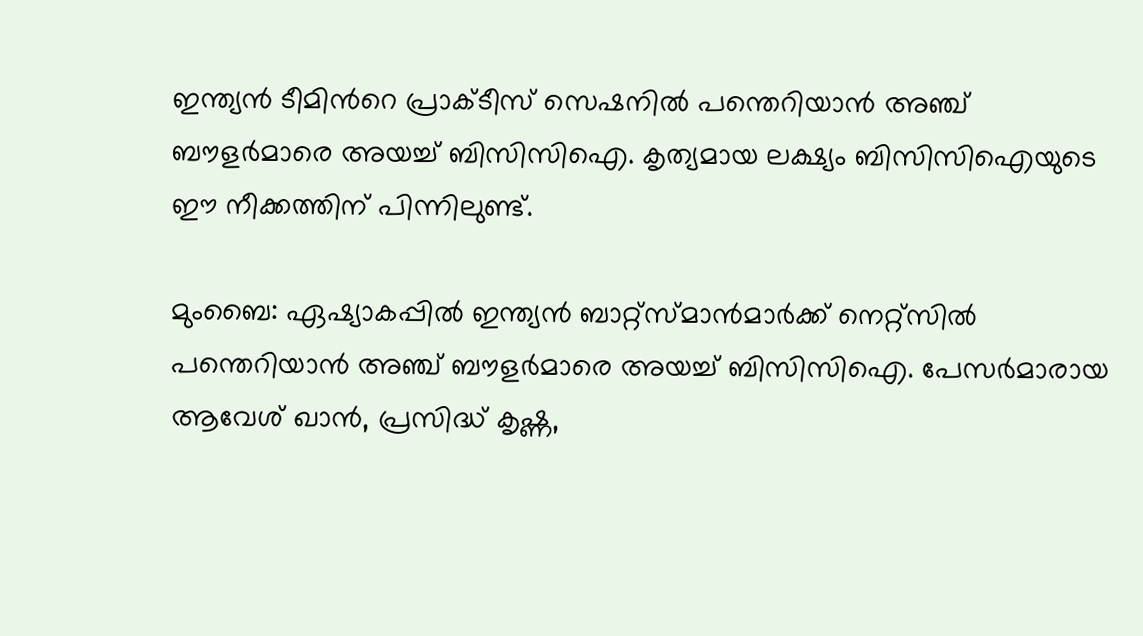ഇന്ത്യന്‍ ടീമിന്‍റെ പ്രാക്‌ടീസ് സെഷനില്‍ പന്തെറിയാന്‍ അഞ്ച് ബൗളര്‍മാരെ അയച്ച് ബിസിസിഐ. കൃത്യമായ ലക്ഷ്യം ബിസിസിഐയുടെ ഈ നീക്കത്തിന് പിന്നിലുണ്ട്.

മുംബൈ: ഏഷ്യാകപ്പില്‍ ഇന്ത്യന്‍ ബാറ്റ്സ്‌മാന്‍മാര്‍ക്ക് നെറ്റ്സില്‍ പന്തെറിയാന്‍ അഞ്ച് ബൗളര്‍മാരെ അയച്ച് ബിസിസിഐ. പേസര്‍മാരായ ആവേശ് ഖാന്‍, പ്രസിദ്ധ് കൃഷ്ണ,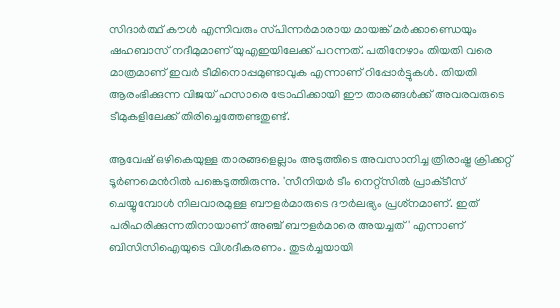സിദാര്‍ത്ഥ് കൗള്‍ എന്നിവരും സ്‌പിന്നര്‍മാരായ മായങ്ക് മര്‍ക്കാണ്ഡെയും ഷഹബാസ് നദീമുമാണ് യുഎഇയിലേക്ക് പറന്നത്. പതിനേഴാം തിയതി വരെ മാത്രമാണ് ഇവര്‍ ടീമിനൊപ്പമുണ്ടാവുക എന്നാണ് റിപ്പോര്‍ട്ടുകള്‍. തിയതി ആരംഭിക്കുന്ന വിജയ് ഹസാരെ ട്രോഫിക്കായി ഈ താരങ്ങള്‍ക്ക് അവരവരുടെ ടീമുകളിലേക്ക് തിരിച്ചെത്തേണ്ടതുണ്ട്.

ആവേഷ് ഒഴികെയുള്ള താരങ്ങളെല്ലാം അടുത്തിടെ അവസാനിച്ച ത്രിരാഷ്ട്ര ക്രിക്കറ്റ് ടൂര്‍ണമെന്‍റില്‍ പങ്കെടുത്തിരുന്നു. 'സീനിയര്‍ ടീം നെറ്റ്സില്‍ പ്രാക്‌ടീസ് ചെയ്യുമ്പോള്‍ നിലവാരമുള്ള ബൗളര്‍മാരുടെ ദൗര്‍ലഭ്യം പ്രശ്‌നമാണ്. ഇത് പരിഹരിക്കുന്നതിനായാണ് അഞ്ച് ബൗളര്‍മാരെ അയച്ചത്' എന്നാണ് ബിസിസിഐയുടെ വിശദീകരണം. തുടര്‍ച്ചയായി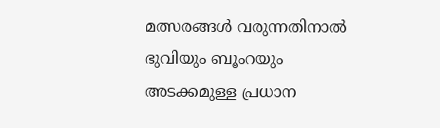മത്സരങ്ങള്‍ വരുന്നതിനാല്‍ ഭുവിയും ബൂംറയും അടക്കമുള്ള പ്രധാന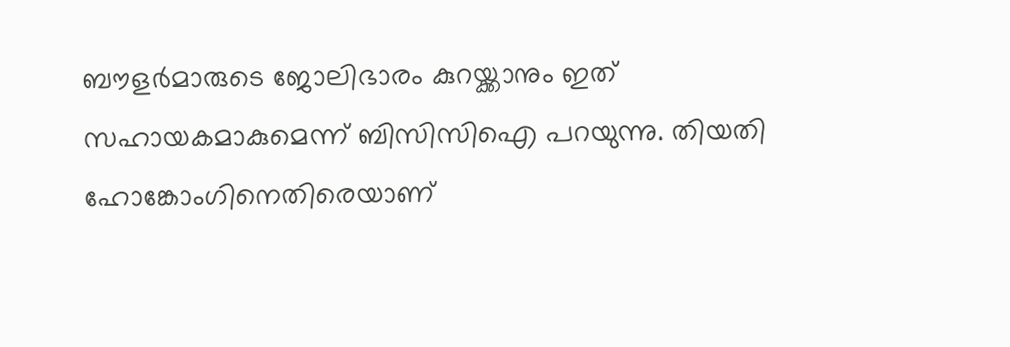ബൗളര്‍മാരുടെ ജോലിഭാരം കുറയ്ക്കാനും ഇത് സഹായകമാകുമെന്ന് ബിസിസിഐ പറയുന്നു. തിയതി ഹോങ്കോംഗിനെതിരെയാണ്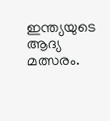ഇന്ത്യയുടെ ആദ്യ മത്സരം.